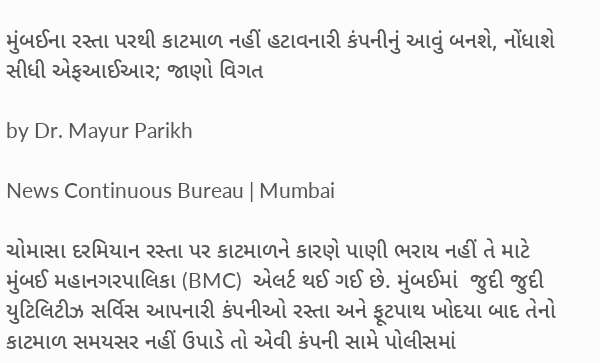મુંબઈના રસ્તા પરથી કાટમાળ નહીં હટાવનારી કંપનીનું આવું બનશે, નોંધાશે સીધી એફઆઈઆર; જાણો વિગત

by Dr. Mayur Parikh

News Continuous Bureau | Mumbai

ચોમાસા દરમિયાન રસ્તા પર કાટમાળને કારણે પાણી ભરાય નહીં તે માટે મુંબઈ મહાનગરપાલિકા (BMC)  એલર્ટ થઈ ગઈ છે. મુંબઈમાં  જુદી જુદી યુટિલિટીઝ સર્વિસ આપનારી કંપનીઓ રસ્તા અને ફૂટપાથ ખોદયા બાદ તેનો કાટમાળ સમયસર નહીં ઉપાડે તો એવી કંપની સામે પોલીસમાં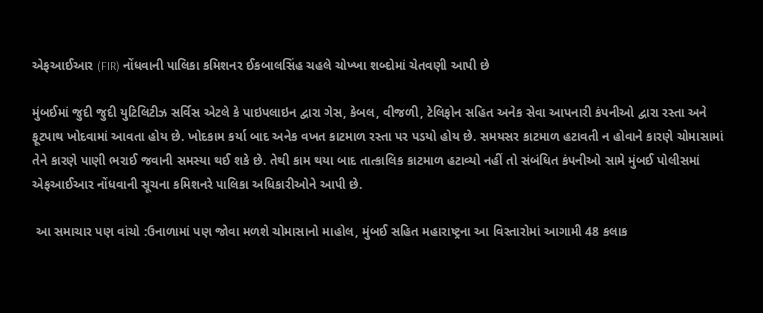એફઆઈઆર (FIR) નોંધવાની પાલિકા કમિશનર ઈકબાલસિંહ ચહલે ચોખ્ખા શબ્દોમાં ચેતવણી આપી છે

મુંબઈમાં જુદી જુદી યુટિલિટીઝ સર્વિસ એટલે કે પાઇપલાઇન દ્વારા ગેસ, કેબલ, વીજળી, ટેલિફોન સહિત અનેક સેવા આપનારી કંપનીઓ દ્વારા રસ્તા અને ફૂટપાથ ખોદવામાં આવતા હોય છે. ખોદકામ કર્યા બાદ અનેક વખત કાટમાળ રસ્તા પર પડયો હોય છે. સમયસર કાટમાળ હટાવતી ન હોવાને કારણે ચોમાસામાં તેને કારણે પાણી ભરાઈ જવાની સમસ્યા થઈ શકે છે. તેથી કામ થયા બાદ તાત્કાલિક કાટમાળ હટાવ્યો નહીં તો સંબંધિત કંપનીઓ સામે મુંબઈ પોલીસમાં એફઆઈઆર નોંધવાની સૂચના કમિશનરે પાલિકા અધિકારીઓને આપી છે.

 આ સમાચાર પણ વાંચો :ઉનાળામાં પણ જોવા મળશે ચોમાસાનો માહોલ, મુંબઈ સહિત મહારાષ્ટ્રના આ વિસ્તારોમાં આગામી 48 કલાક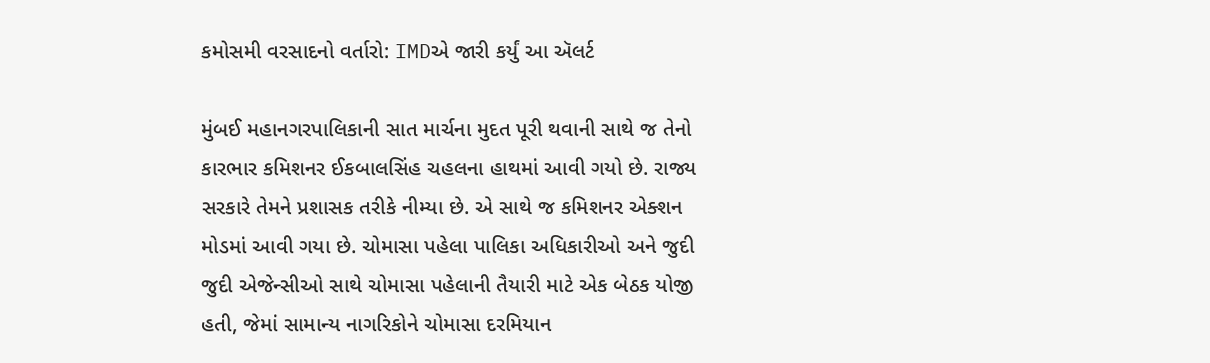કમોસમી વરસાદનો વર્તારો: IMDએ જારી કર્યું આ ઍલર્ટ

મુંબઈ મહાનગરપાલિકાની સાત માર્ચના મુદત પૂરી થવાની સાથે જ તેનો કારભાર કમિશનર ઈકબાલસિંહ ચહલના હાથમાં આવી ગયો છે. રાજ્ય સરકારે તેમને પ્રશાસક તરીકે નીમ્યા છે. એ સાથે જ કમિશનર એક્શન મોડમાં આવી ગયા છે. ચોમાસા પહેલા પાલિકા અધિકારીઓ અને જુદી જુદી એજેન્સીઓ સાથે ચોમાસા પહેલાની તૈયારી માટે એક બેઠક યોજી હતી, જેમાં સામાન્ય નાગરિકોને ચોમાસા દરમિયાન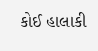કોઈ હાલાકી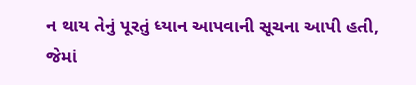ન થાય તેનું પૂરતું ધ્યાન આપવાની સૂચના આપી હતી, જેમાં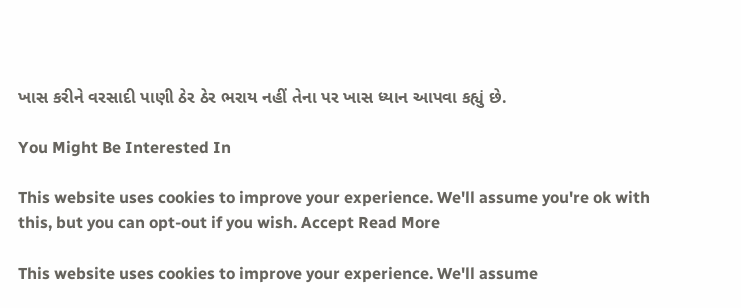ખાસ કરીને વરસાદી પાણી ઠેર ઠેર ભરાય નહીં તેના પર ખાસ ધ્યાન આપવા કહ્યું છે.

You Might Be Interested In

This website uses cookies to improve your experience. We'll assume you're ok with this, but you can opt-out if you wish. Accept Read More

This website uses cookies to improve your experience. We'll assume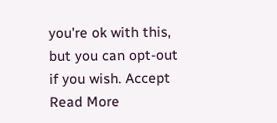you're ok with this, but you can opt-out if you wish. Accept Read More